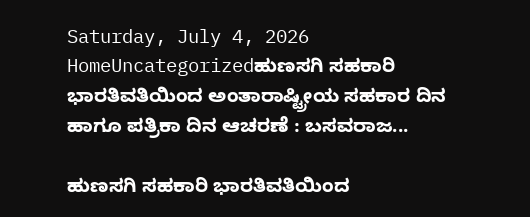Saturday, July 4, 2026
HomeUncategorizedಹುಣಸಗಿ ಸಹಕಾರಿ ಭಾರತಿವತಿಯಿಂದ ಅಂತಾರಾಷ್ಟ್ರೀಯ ಸಹಕಾರ ದಿನ ಹಾಗೂ ಪತ್ರಿಕಾ ದಿನ ಆಚರಣೆ : ಬಸವರಾಜ...

ಹುಣಸಗಿ ಸಹಕಾರಿ ಭಾರತಿವತಿಯಿಂದ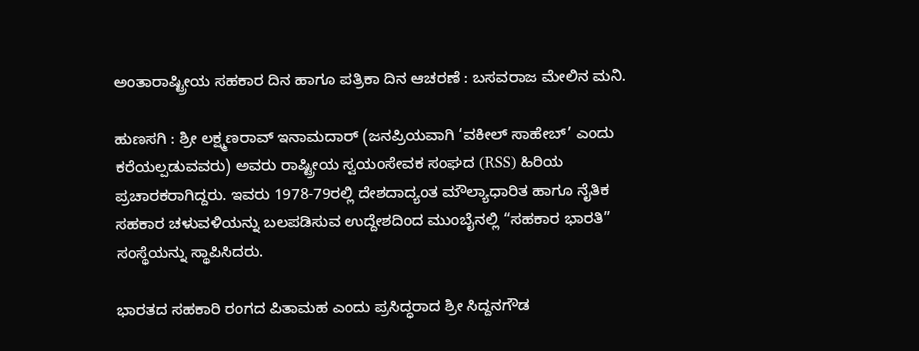ಅಂತಾರಾಷ್ಟ್ರೀಯ ಸಹಕಾರ ದಿನ ಹಾಗೂ ಪತ್ರಿಕಾ ದಿನ ಆಚರಣೆ : ಬಸವರಾಜ ಮೇಲಿನ ಮನಿ.

ಹುಣಸಗಿ : ಶ್ರೀ ಲಕ್ಷ್ಮಣರಾವ್ ಇನಾಮದಾರ್ (ಜನಪ್ರಿಯವಾಗಿ ‘ವಕೀಲ್ ಸಾಹೇಬ್’ ಎಂದು ಕರೆಯಲ್ಪಡುವವರು) ಅವರು ರಾಷ್ಟ್ರೀಯ ಸ್ವಯಂಸೇವಕ ಸಂಘದ (RSS) ಹಿರಿಯ ಪ್ರಚಾರಕರಾಗಿದ್ದರು. ಇವರು 1978-79ರಲ್ಲಿ ದೇಶದಾದ್ಯಂತ ಮೌಲ್ಯಾಧಾರಿತ ಹಾಗೂ ನೈತಿಕ ಸಹಕಾರ ಚಳುವಳಿಯನ್ನು ಬಲಪಡಿಸುವ ಉದ್ದೇಶದಿಂದ ಮುಂಬೈನಲ್ಲಿ “ಸಹಕಾರ ಭಾರತಿ” ಸಂಸ್ಥೆಯನ್ನು ಸ್ಥಾಪಿಸಿದರು.

ಭಾರತದ ಸಹಕಾರಿ ರಂಗದ ಪಿತಾಮಹ ಎಂದು ಪ್ರಸಿದ್ಧರಾದ ಶ್ರೀ ಸಿದ್ದನಗೌಡ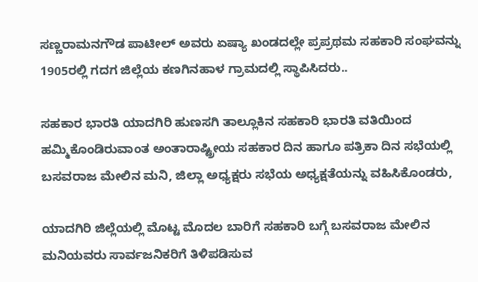ಸಣ್ಣರಾಮನಗೌಡ ಪಾಟೀಲ್ ಅವರು ಏಷ್ಯಾ ಖಂಡದಲ್ಲೇ ಪ್ರಪ್ರಥಮ ಸಹಕಾರಿ ಸಂಘವನ್ನು 1905ರಲ್ಲಿ ಗದಗ ಜಿಲ್ಲೆಯ ಕಣಗಿನಹಾಳ ಗ್ರಾಮದಲ್ಲಿ ಸ್ಥಾಪಿಸಿದರು..

ಸಹಕಾರ ಭಾರತಿ ಯಾದಗಿರಿ ಹುಣಸಗಿ ತಾಲ್ಲೂಕಿನ ಸಹಕಾರಿ ಭಾರತಿ ವತಿಯಿಂದ ಹಮ್ಮಿಕೊಂಡಿರುವಾಂತ ಅಂತಾರಾಷ್ಟ್ರೀಯ ಸಹಕಾರ ದಿನ ಹಾಗೂ ಪತ್ರಿಕಾ ದಿನ ಸಭೆಯಲ್ಲಿ ಬಸವರಾಜ ಮೇಲಿನ ಮನಿ, ಜಿಲ್ಲಾ ಅಧ್ಯಕ್ಷರು ಸಭೆಯ ಅಧ್ಯಕ್ಷತೆಯನ್ನು ವಹಿಸಿಕೊಂಡರು,

ಯಾದಗಿರಿ ಜಿಲ್ಲೆಯಲ್ಲಿ ಮೊಟ್ಟ ಮೊದಲ ಬಾರಿಗೆ ಸಹಕಾರಿ ಬಗ್ಗೆ ಬಸವರಾಜ ಮೇಲಿನ ಮನಿಯವರು ಸಾರ್ವಜನಿಕರಿಗೆ ತಿಳಿಪಡಿಸುವ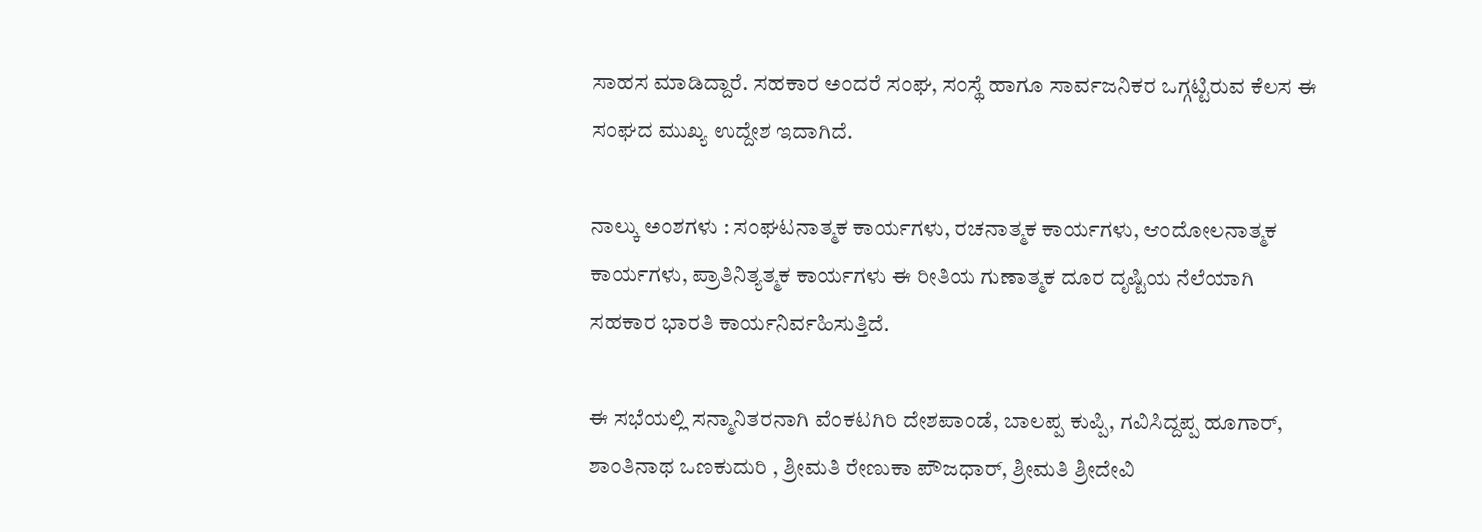ಸಾಹಸ ಮಾಡಿದ್ದಾರೆ. ಸಹಕಾರ ಅಂದರೆ ಸಂಘ, ಸಂಸ್ಥೆ ಹಾಗೂ ಸಾರ್ವಜನಿಕರ ಒಗ್ಗಟ್ಟಿರುವ ಕೆಲಸ ಈ ಸಂಘದ ಮುಖ್ಯ ಉದ್ದೇಶ ಇದಾಗಿದೆ.

ನಾಲ್ಕು ಅಂಶಗಳು : ಸಂಘಟನಾತ್ಮಕ ಕಾರ್ಯಗಳು, ರಚನಾತ್ಮಕ ಕಾರ್ಯಗಳು, ಆಂದೋಲನಾತ್ಮಕ ಕಾರ್ಯಗಳು, ಪ್ರಾತಿನಿತ್ಯತ್ಮಕ ಕಾರ್ಯಗಳು ಈ ರೀತಿಯ ಗುಣಾತ್ಮಕ ದೂರ ದೃಷ್ಟಿಯ ನೆಲೆಯಾಗಿ ಸಹಕಾರ ಭಾರತಿ ಕಾರ್ಯನಿರ್ವಹಿಸುತ್ತಿದೆ.

ಈ ಸಭೆಯಲ್ಲಿ ಸನ್ಮಾನಿತರನಾಗಿ ವೆಂಕಟಗಿರಿ ದೇಶಪಾಂಡೆ, ಬಾಲಪ್ಪ ಕುಪ್ಪಿ, ಗವಿಸಿದ್ದಪ್ಪ ಹೂಗಾರ್, ಶಾಂತಿನಾಥ ಒಣಕುದುರಿ , ಶ್ರೀಮತಿ ರೇಣುಕಾ ಪೌಜಧಾರ್, ಶ್ರೀಮತಿ ಶ್ರೀದೇವಿ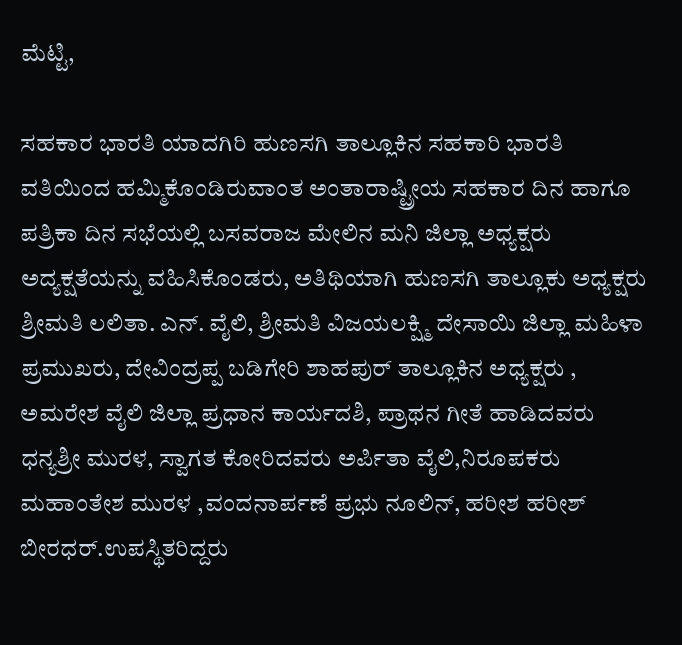ಮೆಟ್ಟಿ,

ಸಹಕಾರ ಭಾರತಿ ಯಾದಗಿರಿ ಹುಣಸಗಿ ತಾಲ್ಲೂಕಿನ ಸಹಕಾರಿ ಭಾರತಿ ವತಿಯಿಂದ ಹಮ್ಮಿಕೊಂಡಿರುವಾಂತ ಅಂತಾರಾಷ್ಟ್ರೀಯ ಸಹಕಾರ ದಿನ ಹಾಗೂ ಪತ್ರಿಕಾ ದಿನ ಸಭೆಯಲ್ಲಿ ಬಸವರಾಜ ಮೇಲಿನ ಮನಿ ಜಿಲ್ಲಾ ಅಧ್ಯಕ್ಷರು ಅದ್ಯಕ್ಷತೆಯನ್ನು ವಹಿಸಿಕೊಂಡರು, ಅತಿಥಿಯಾಗಿ ಹುಣಸಗಿ ತಾಲ್ಲೂಕು ಅಧ್ಯಕ್ಷರು ಶ್ರೀಮತಿ ಲಲಿತಾ. ಎನ್. ವೈಲಿ, ಶ್ರೀಮತಿ ವಿಜಯಲಕ್ಷ್ಮಿ ದೇಸಾಯಿ ಜಿಲ್ಲಾ ಮಹಿಳಾ ಪ್ರಮುಖರು, ದೇವಿಂದ್ರಪ್ಪ ಬಡಿಗೇರಿ ಶಾಹಪುರ್ ತಾಲ್ಲೂಕಿನ ಅಧ್ಯಕ್ಷರು , ಅಮರೇಶ ವೈಲಿ ಜಿಲ್ಲಾ ಪ್ರಧಾನ ಕಾರ್ಯದಶಿ, ಪ್ರಾಥನ ಗೀತೆ ಹಾಡಿದವರು ಧನ್ಯಶ್ರೀ ಮುರಳ, ಸ್ವಾಗತ ಕೋರಿದವರು ಅರ್ಪಿತಾ ವೈಲಿ,ನಿರೂಪಕರು ಮಹಾಂತೇಶ ಮುರಳ ,ವಂದನಾರ್ಪಣೆ ಪ್ರಭು ನೂಲಿನ್, ಹರೀಶ ಹರೀಶ್ ಬೀರಧರ್.ಉಪಸ್ಥಿತರಿದ್ದರು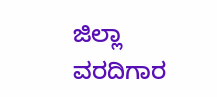ಜಿಲ್ಲಾ ವರದಿಗಾರ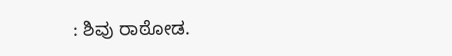: ಶಿವು ರಾಠೋಡ.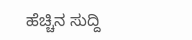ಹೆಚ್ಚಿನ ಸುದ್ದಿ